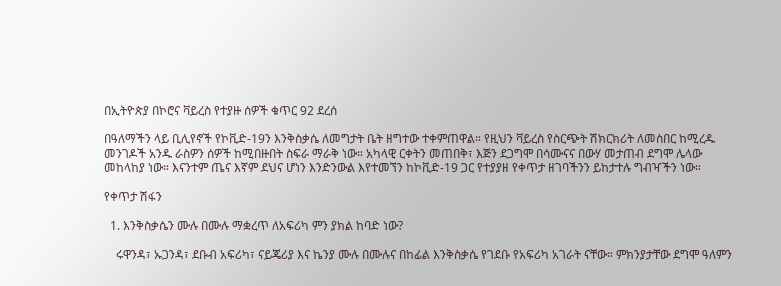በኢትዮጵያ በኮሮና ቫይረስ የተያዙ ሰዎች ቁጥር 92 ደረሰ

በዓለማችን ላይ ቢሊየኖች የኮቪድ-19ን እንቅስቃሴ ለመግታት ቤት ዘግተው ተቀምጠዋል። የዚህን ቫይረስ የስርጭት ሽክርክሪት ለመስበር ከሚረዱ መንገዶች አንዱ ራስዎን ሰዎች ከሚበዙበት ስፍራ ማራቅ ነው። አካላዊ ርቀትን መጠበቅ፣ እጅን ደጋግሞ በሳሙናና በውሃ መታጠብ ደግሞ ሌላው መከላከያ ነው። እናንተም ጤና እኛም ደህና ሆነን እንድንውል እየተመኘን ከኮቪድ-19 ጋር የተያያዘ የቀጥታ ዘገባችንን ይከታተሉ ግብዣችን ነው።

የቀጥታ ሽፋን

  1. እንቅስቃሴን ሙሉ በሙሉ ማቋረጥ ለአፍሪካ ምን ያክል ከባድ ነው?

    ሩዋንዳ፣ ኡጋንዳ፣ ደቡብ አፍሪካ፣ ናይጄሪያ እና ኬንያ ሙሉ በሙሉና በከፊል እንቅስቃሴ የገደቡ የአፍሪካ አገራት ናቸው። ምክንያታቸው ደግሞ ዓለምን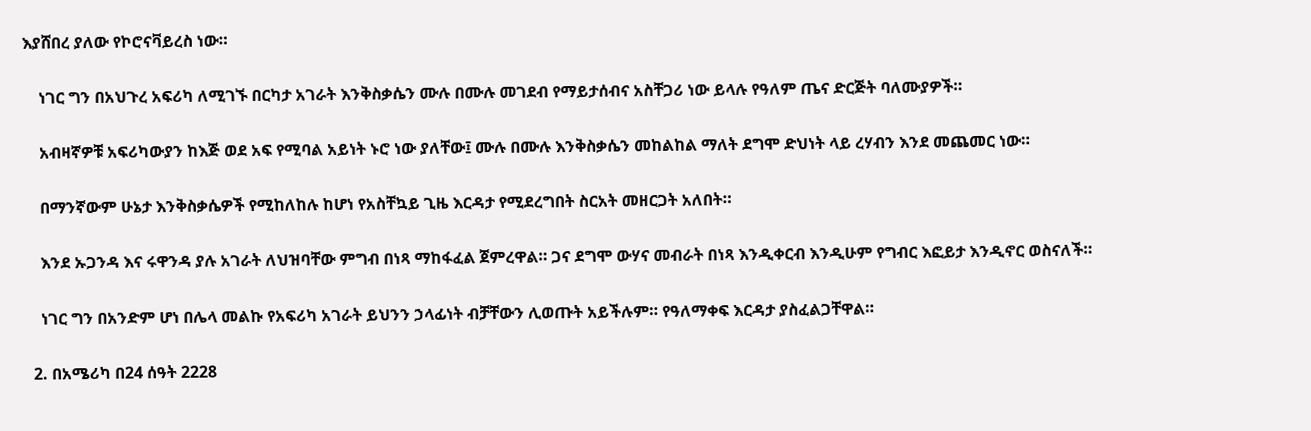እያሸበረ ያለው የኮሮናቫይረስ ነው።

    ነገር ግን በአህጉረ አፍሪካ ለሚገኙ በርካታ አገራት እንቅስቃሴን ሙሉ በሙሉ መገደብ የማይታሰብና አስቸጋሪ ነው ይላሉ የዓለም ጤና ድርጅት ባለሙያዎች።

    አብዛኛዎቹ አፍሪካውያን ከእጅ ወደ አፍ የሚባል አይነት ኑሮ ነው ያለቸው፤ ሙሉ በሙሉ እንቅስቃሴን መከልከል ማለት ደግሞ ድህነት ላይ ረሃብን እንደ መጨመር ነው።

    በማንኛውም ሁኔታ እንቅስቃሴዎች የሚከለከሉ ከሆነ የአስቸኳይ ጊዜ እርዳታ የሚደረግበት ስርአት መዘርጋት አለበት።

    እንደ ኡጋንዳ እና ሩዋንዳ ያሉ አገራት ለህዝባቸው ምግብ በነጻ ማከፋፈል ጀምረዋል። ጋና ደግሞ ውሃና መብራት በነጻ እንዲቀርብ እንዲሁም የግብር እፎይታ እንዲኖር ወስናለች።

    ነገር ግን በአንድም ሆነ በሌላ መልኩ የአፍሪካ አገራት ይህንን ኃላፊነት ብቻቸውን ሊወጡት አይችሉም። የዓለማቀፍ እርዳታ ያስፈልጋቸዋል።

  2. በአሜሪካ በ24 ሰዓት 2228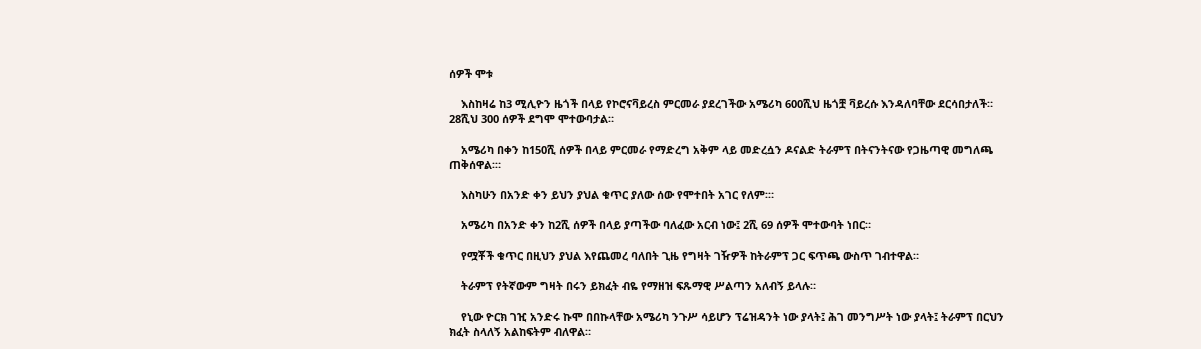ሰዎች ሞቱ

    እስከዛሬ ከ3 ሚሊዮን ዜጎች በላይ የኮሮናቫይረስ ምርመራ ያደረገችው አሜሪካ 600ሺህ ዜጎቿ ቫይረሱ እንዳለባቸው ደርሳበታለች። 28ሺህ 300 ሰዎች ደግሞ ሞተውባታል።

    አሜሪካ በቀን ከ150ሺ ሰዎች በላይ ምርመራ የማድረግ አቅም ላይ መድረሷን ዶናልድ ትራምፕ በትናንትናው የጋዜጣዊ መግለጫ ጠቅሰዋል፡።

    እስካሁን በአንድ ቀን ይህን ያህል ቁጥር ያለው ሰው የሞተበት አገር የለም፡።

    አሜሪካ በአንድ ቀን ከ2ሺ ሰዎች በላይ ያጣችው ባለፈው አርብ ነው፤ 2ሺ 69 ሰዎች ሞተውባት ነበር።

    የሟቾች ቁጥር በዚህን ያህል እየጨመረ ባለበት ጊዜ የግዛት ገዥዎች ከትራምፕ ጋር ፍጥጫ ውስጥ ገብተዋል።

    ትራምፕ የትኛውም ግዛት በሩን ይክፈት ብዬ የማዘዝ ፍጹማዊ ሥልጣን አለብኝ ይላሉ።

    የኒው ዮርክ ገዢ አንድሩ ኩሞ በበኩላቸው አሜሪካ ንጉሥ ሳይሆን ፕሬዝዳንት ነው ያላት፤ ሕገ መንግሥት ነው ያላት፤ ትራምፕ በርህን ክፈት ስላለኝ አልከፍትም ብለዋል።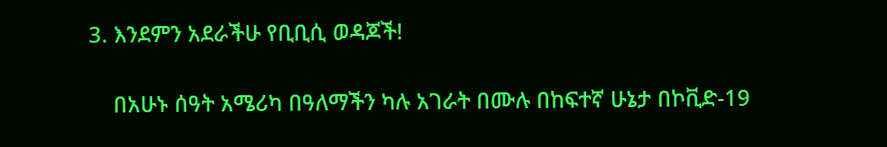3. እንደምን አደራችሁ የቢቢሲ ወዳጆች!

    በአሁኑ ሰዓት አሜሪካ በዓለማችን ካሉ አገራት በሙሉ በከፍተኛ ሁኔታ በኮቪድ-19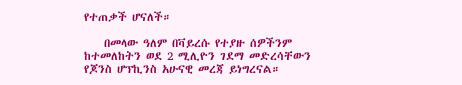የተጠቃች ሆናለች።

    በመላው ዓለም በቫይረሱ የተያዙ ሰዎችንም ከተመለከትን ወደ 2 ሚሊዮን ገደማ መድረሳቸውን የጆንስ ሆፕኪንስ አሁናዊ መረጃ ይነግረናል።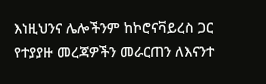እነዚህንና ሌሎችንም ከኮሮናቫይረስ ጋር የተያያዙ መረጃዎችን መራርጠን ለእናንተ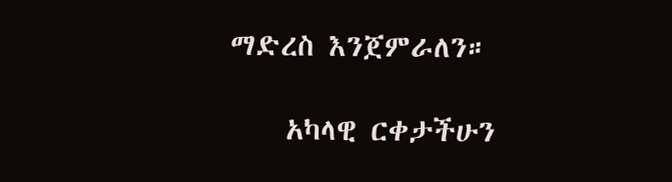ማድረስ እንጀምራለን።

    አካላዊ ርቀታችሁን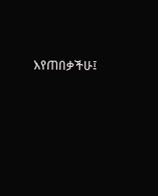እየጠበቃችሁ፤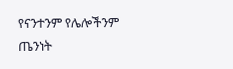የናንተንም የሌሎችንም ጤንነት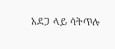አደጋ ላይ ሳትጥሉ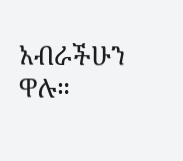አብራችሁን ዋሉ።